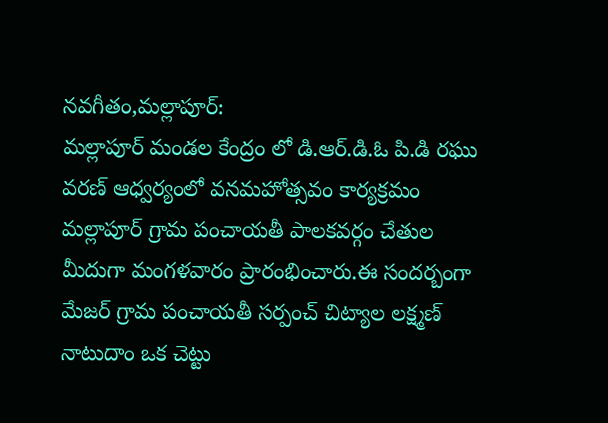నవగీతం,మల్లాపూర్:
మల్లాపూర్ మండల కేంద్రం లో డి.ఆర్.డి.ఓ పి.డి రఘు వరణ్ ఆధ్వర్యంలో వనమహోత్సవం కార్యక్రమం మల్లాపూర్ గ్రామ పంచాయతీ పాలకవర్గం చేతుల మీదుగా మంగళవారం ప్రారంభించారు.ఈ సందర్బంగా మేజర్ గ్రామ పంచాయతీ సర్పంచ్ చిట్యాల లక్ష్మణ్ నాటుదాం ఒక చెట్టు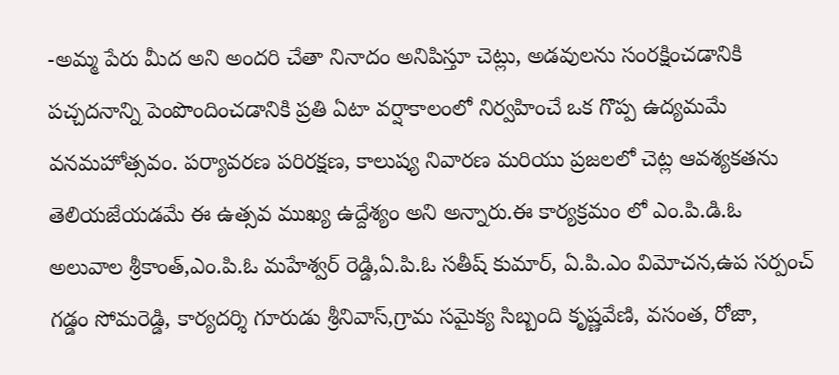-అమ్మ పేరు మీద అని అందరి చేతా నినాదం అనిపిస్తూ చెట్లు, అడవులను సంరక్షించడానికి పచ్చదనాన్ని పెంపొందించడానికి ప్రతి ఏటా వర్షాకాలంలో నిర్వహించే ఒక గొప్ప ఉద్యమమే వనమహోత్సవం. పర్యావరణ పరిరక్షణ, కాలుష్య నివారణ మరియు ప్రజలలో చెట్ల ఆవశ్యకతను తెలియజేయడమే ఈ ఉత్సవ ముఖ్య ఉద్దేశ్యం అని అన్నారు.ఈ కార్యక్రమం లో ఎం.పి.డి.ఓ అలువాల శ్రీకాంత్,ఎం.పి.ఓ మహేశ్వర్ రెడ్డి,ఏ.పి.ఓ సతీష్ కుమార్, ఏ.పి.ఎం విమోచన,ఉప సర్పంచ్ గడ్డం సోమరెడ్డి, కార్యదర్శి గూరుడు శ్రీనివాస్,గ్రామ సమైక్య సిబ్బంది కృష్ణవేణి, వసంత, రోజా,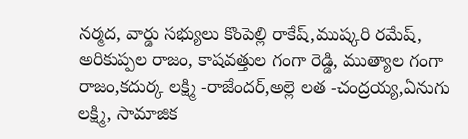నర్మద, వార్డు సభ్యులు కొంపెల్లి రాకేష్,ముష్కరి రమేష్, అరికుప్పల రాజం, కాషవత్తుల గంగా రెడ్డి, ముత్యాల గంగా రాజం,కదుర్క లక్ష్మి -రాజేందర్,అల్లె లత -చంద్రయ్య,ఏనుగు లక్ష్మి, సామాజిక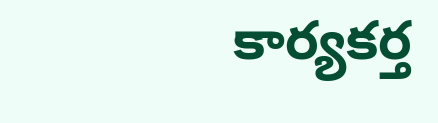కార్యకర్త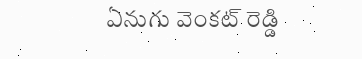ఏనుగు వెంకట్ రెడ్డి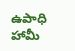ఉపాధి హామీ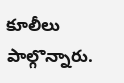కూలీలు పాల్గొన్నారు.